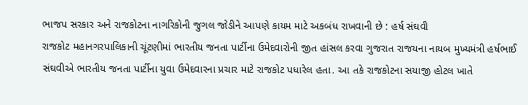ભાજપ સરકાર અને રાજકોટના નાગરિકોની જુગલ જોડીને આપણે કાયમ માટે અકબંધ રાખવાની છે : હર્ષ સંઘવી
રાજકોટ મહાનગરપાલિકાની ચૂંટણીમાં ભારતીય જનતા પાર્ટીના ઉમેદવારોની જીત હાંસલ કરવા ગુજરાત રાજયના નાયબ મુખ્યમંત્રી હર્ષભાઈ સંઘવીએ ભારતીય જનતા પાર્ટીના યુવા ઉમેદવારના પ્રચાર માટે રાજકોટ પધારેલ હતા. આ તકે રાજકોટના સયાજી હોટલ ખાતે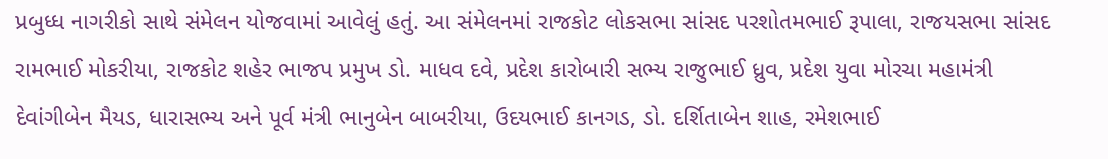પ્રબુધ્ધ નાગરીકો સાથે સંમેલન યોજવામાં આવેલું હતું. આ સંમેલનમાં રાજકોટ લોકસભા સાંસદ પરશોતમભાઈ રૂપાલા, રાજયસભા સાંસદ રામભાઈ મોકરીયા, રાજકોટ શહેર ભાજપ પ્રમુખ ડો. માધવ દવે, પ્રદેશ કારોબારી સભ્ય રાજુભાઈ ધ્રુવ, પ્રદેશ યુવા મોરચા મહામંત્રી દેવાંગીબેન મૈયડ, ધારાસભ્ય અને પૂર્વ મંત્રી ભાનુબેન બાબરીયા, ઉદયભાઈ કાનગડ, ડો. દર્શિતાબેન શાહ, રમેશભાઈ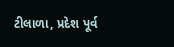ટીલાળા, પ્રદેશ પૂર્વ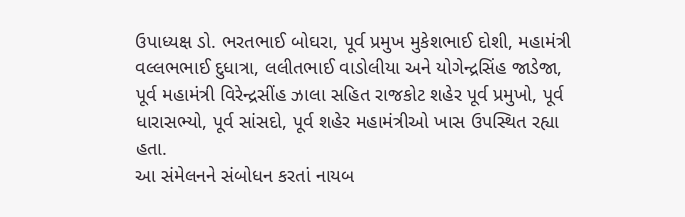ઉપાધ્યક્ષ ડો. ભરતભાઈ બોઘરા, પૂર્વ પ્રમુખ મુકેશભાઈ દોશી, મહામંત્રી વલ્લભભાઈ દુધાત્રા, લલીતભાઈ વાડોલીયા અને યોગેન્દ્રસિંહ જાડેજા, પૂર્વ મહામંત્રી વિરેન્દ્રસીંહ ઝાલા સહિત રાજકોટ શહેર પૂર્વ પ્રમુખો, પૂર્વ ધારાસભ્યો, પૂર્વ સાંસદો, પૂર્વ શહેર મહામંત્રીઓ ખાસ ઉપસ્થિત રહ્યા હતા.
આ સંમેલનને સંબોધન કરતાં નાયબ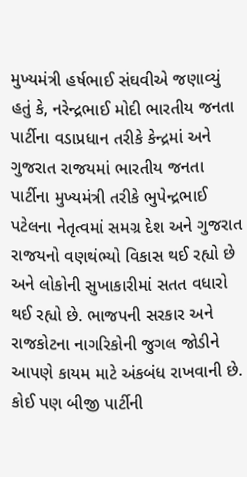મુખ્યમંત્રી હર્ષભાઈ સંઘવીએ જણાવ્યું હતું કે, નરેન્દ્રભાઈ મોદી ભારતીય જનતા પાર્ટીના વડાપ્રધાન તરીકે કેન્દ્રમાં અને ગુજરાત રાજયમાં ભારતીય જનતા પાર્ટીના મુખ્યમંત્રી તરીકે ભુપેન્દ્રભાઈ પટેલના નેતૃત્વમાં સમગ્ર દેશ અને ગુજરાત રાજયનો વણથંભ્યો વિકાસ થઈ રહ્યો છે અને લોકોની સુખાકારીમાં સતત વધારો થઈ રહ્યો છે. ભાજપની સરકાર અને રાજકોટના નાગરિકોની જુગલ જોડીને આપણે કાયમ માટે અંકબંધ રાખવાની છે. કોઈ પણ બીજી પાર્ટીની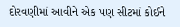દોરવણીમાં આવીને એક પણ સીટમાં કોઈને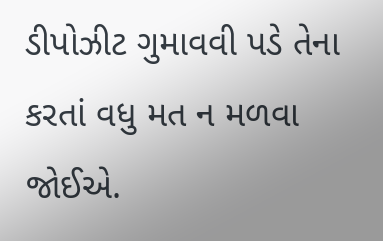ડીપોઝીટ ગુમાવવી પડે તેના કરતાં વધુ મત ન મળવા જોઈએ.